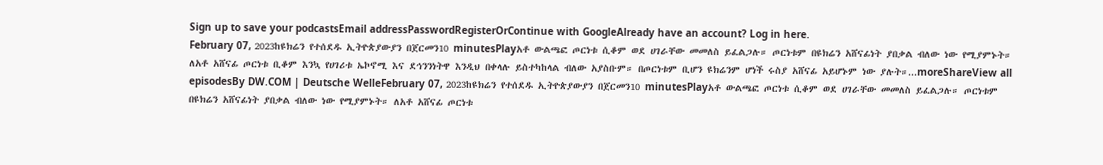Sign up to save your podcastsEmail addressPasswordRegisterOrContinue with GoogleAlready have an account? Log in here.
February 07, 2023ከዩክሬን የተሰደዱ ኢትዮጵያውያን በጀርመን10 minutesPlayአቶ ውልጫፎ ጦርነቱ ሲቆም ወደ ሀገራቸው መመለስ ይፈልጋሉ። ጦርነቱም በዩክሬን አሸናፊነት ያበቃል ብለው ነው የሚያምኑት። ለአቶ አሸናፊ ጦርነቱ ቢቆም እንኳ የሀገሪቱ ኤኮኖሚ እና ደኅንንነትዋ እንዲህ በቀላሉ ይስተካከላል ብለው አያስቡም። በጦርነቱም ቢሆን ዩክሬንም ሆነች ሩስያ አሸናፊ አይሆኑም ነው ያሉት።...moreShareView all episodesBy DW.COM | Deutsche WelleFebruary 07, 2023ከዩክሬን የተሰደዱ ኢትዮጵያውያን በጀርመን10 minutesPlayአቶ ውልጫፎ ጦርነቱ ሲቆም ወደ ሀገራቸው መመለስ ይፈልጋሉ። ጦርነቱም በዩክሬን አሸናፊነት ያበቃል ብለው ነው የሚያምኑት። ለአቶ አሸናፊ ጦርነቱ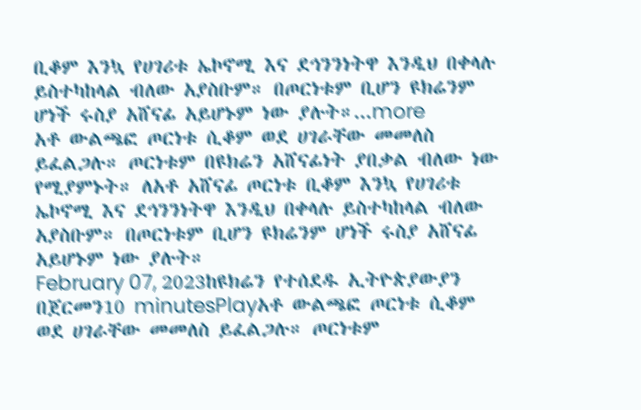ቢቆም እንኳ የሀገሪቱ ኤኮኖሚ እና ደኅንንነትዋ እንዲህ በቀላሉ ይስተካከላል ብለው አያስቡም። በጦርነቱም ቢሆን ዩክሬንም ሆነች ሩስያ አሸናፊ አይሆኑም ነው ያሉት።...more
አቶ ውልጫፎ ጦርነቱ ሲቆም ወደ ሀገራቸው መመለስ ይፈልጋሉ። ጦርነቱም በዩክሬን አሸናፊነት ያበቃል ብለው ነው የሚያምኑት። ለአቶ አሸናፊ ጦርነቱ ቢቆም እንኳ የሀገሪቱ ኤኮኖሚ እና ደኅንንነትዋ እንዲህ በቀላሉ ይስተካከላል ብለው አያስቡም። በጦርነቱም ቢሆን ዩክሬንም ሆነች ሩስያ አሸናፊ አይሆኑም ነው ያሉት።
February 07, 2023ከዩክሬን የተሰደዱ ኢትዮጵያውያን በጀርመን10 minutesPlayአቶ ውልጫፎ ጦርነቱ ሲቆም ወደ ሀገራቸው መመለስ ይፈልጋሉ። ጦርነቱም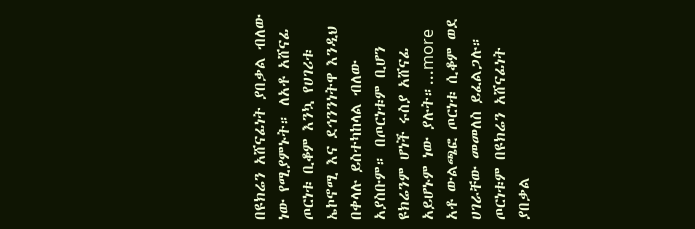በዩክሬን አሸናፊነት ያበቃል ብለው ነው የሚያምኑት። ለአቶ አሸናፊ ጦርነቱ ቢቆም እንኳ የሀገሪቱ ኤኮኖሚ እና ደኅንንነትዋ እንዲህ በቀላሉ ይስተካከላል ብለው አያስቡም። በጦርነቱም ቢሆን ዩክሬንም ሆነች ሩስያ አሸናፊ አይሆኑም ነው ያሉት።...more
አቶ ውልጫፎ ጦርነቱ ሲቆም ወደ ሀገራቸው መመለስ ይፈልጋሉ። ጦርነቱም በዩክሬን አሸናፊነት ያበቃል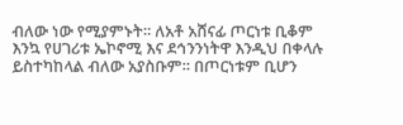ብለው ነው የሚያምኑት። ለአቶ አሸናፊ ጦርነቱ ቢቆም እንኳ የሀገሪቱ ኤኮኖሚ እና ደኅንንነትዋ እንዲህ በቀላሉ ይስተካከላል ብለው አያስቡም። በጦርነቱም ቢሆን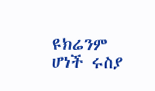ዩክሬንም ሆነች ሩስያ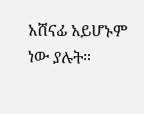አሸናፊ አይሆኑም ነው ያሉት።